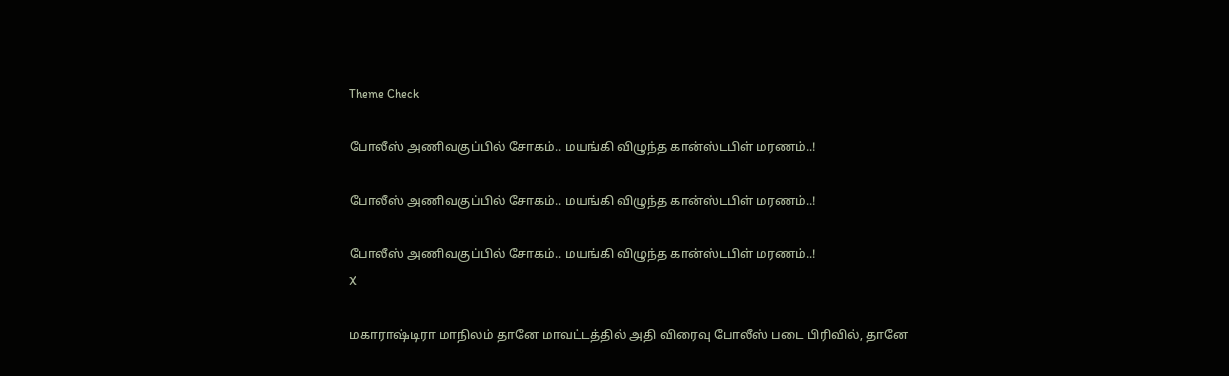Theme Check

போலீஸ் அணிவகுப்பில் சோகம்.. மயங்கி விழுந்த கான்ஸ்டபிள் மரணம்..!

போலீஸ் அணிவகுப்பில் சோகம்.. மயங்கி விழுந்த கான்ஸ்டபிள் மரணம்..!

போலீஸ் அணிவகுப்பில் சோகம்.. மயங்கி விழுந்த கான்ஸ்டபிள் மரணம்..!
X

மகாராஷ்டிரா மாநிலம் தானே மாவட்டத்தில் அதி விரைவு போலீஸ் படை பிரிவில், தானே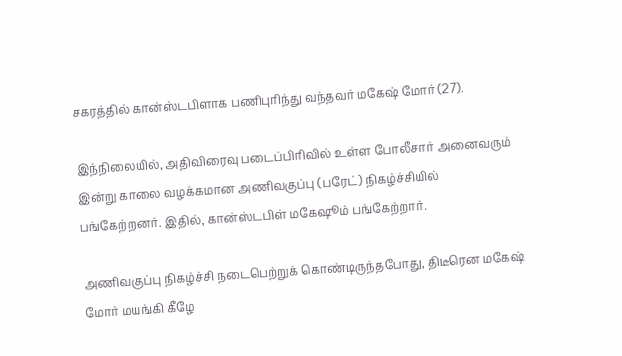சகரத்தில் கான்ஸ்டபிளாக பணிபுரிந்து வந்தவர் மகேஷ் மோர் (27).

இந்நிலையில், அதிவிரைவு படைப்பிரிவில் உள்ள போலீசார் அனைவரும் இன்று காலை வழக்கமான அணிவகுப்பு (பரேட்) நிகழ்ச்சியில் பங்கேற்றனர். இதில், கான்ஸ்டபிள் மகேஷூம் பங்கேற்றார்.

அணிவகுப்பு நிகழ்ச்சி நடைபெற்றுக் கொண்டிருந்தபோது, திடீரென மகேஷ் மோர் மயங்கி கீழே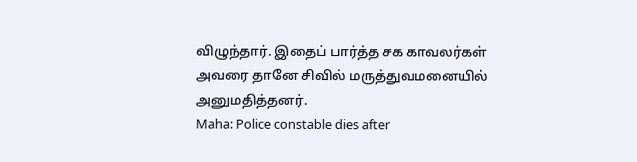விழுந்தார். இதைப் பார்த்த சக காவலர்கள் அவரை தானே சிவில் மருத்துவமனையில் அனுமதித்தனர்.
Maha: Police constable dies after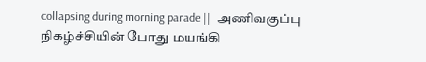collapsing during morning parade ||  அணிவகுப்பு நிகழ்ச்சியின் போது மயங்கி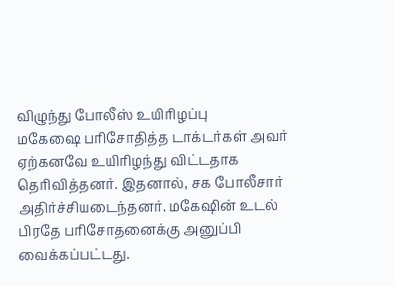விழுந்து போலீஸ் உயிரிழப்பு
மகேஷை பரிசோதித்த டாக்டர்கள் அவர் ஏற்கனவே உயிரிழந்து விட்டதாக தெரிவித்தனர். இதனால், சக போலீசார் அதிர்ச்சியடைந்தனர். மகேஷின் உடல் பிரதே பரிசோதனைக்கு அனுப்பி வைக்கப்பட்டது.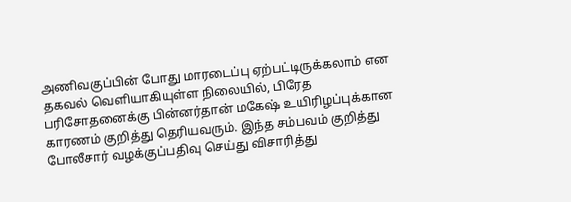அணிவகுப்பின் போது மாரடைப்பு ஏற்பட்டிருக்கலாம் என தகவல் வெளியாகியுள்ள நிலையில், பிரேத பரிசோதனைக்கு பின்னர்தான் மகேஷ் உயிரிழப்புக்கான காரணம் குறித்து தெரியவரும். இந்த சம்பவம் குறித்து போலீசார் வழக்குப்பதிவு செய்து விசாரித்து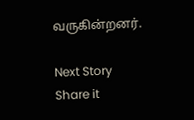வருகின்றனர்.

Next Story
Share it